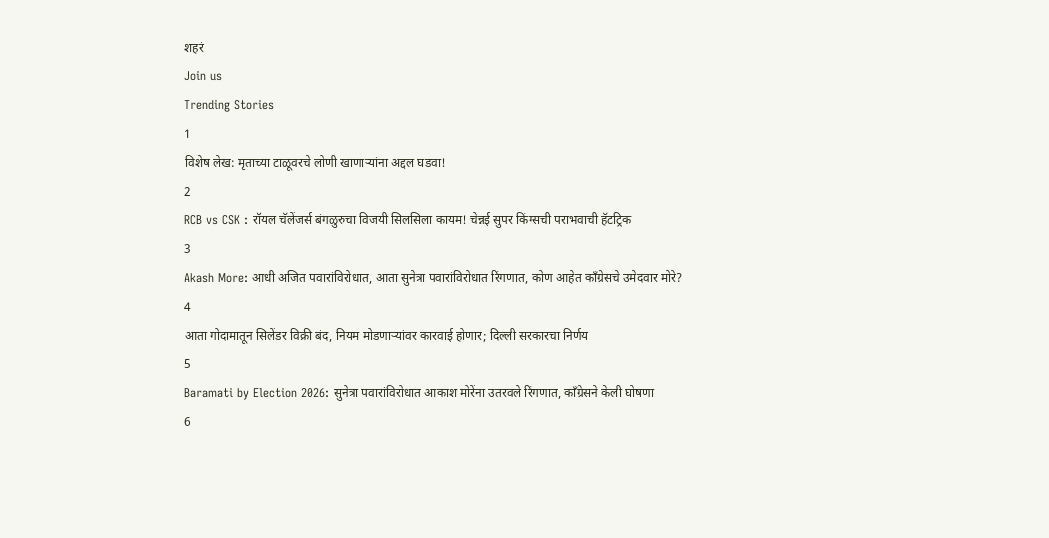शहरं
Join us
Trending Stories
1
विशेष लेख: मृताच्या टाळूवरचे लोणी खाणाऱ्यांना अद्दल घडवा!
2
RCB vs CSK : रॉयल चॅलेंजर्स बंगळुरुचा विजयी सिलसिला कायम! चेन्नई सुपर किंग्सची पराभवाची हॅटट्रिक
3
Akash More: आधी अजित पवारांविरोधात, आता सुनेत्रा पवारांविरोधात रिंगणात, कोण आहेत काँग्रेसचे उमेदवार मोरे?
4
आता गोदामातून सिलेंडर विक्री बंद, नियम मोडणाऱ्यांवर कारवाई होणार; दिल्ली सरकारचा निर्णय
5
Baramati by Election 2026: सुनेत्रा पवारांविरोधात आकाश मोरेंना उतरवले रिंगणात, काँग्रेसने केली घोषणा
6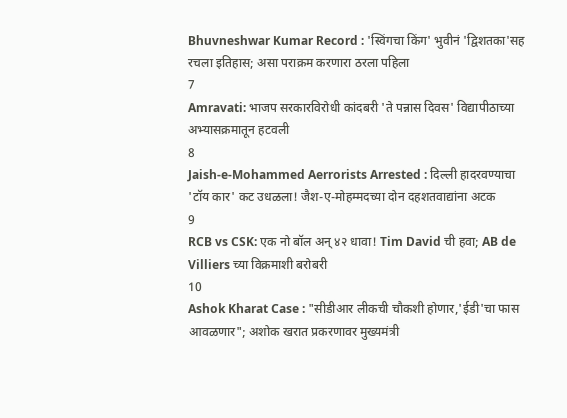Bhuvneshwar Kumar Record : 'स्विंगचा किंग' भुवीनं 'द्विशतका'सह रचला इतिहास; असा पराक्रम करणारा ठरला पहिला
7
Amravati: भाजप सरकारविरोधी कांदबरी 'ते पन्नास दिवस' विद्यापीठाच्या अभ्यासक्रमातून हटवली
8
Jaish-e-Mohammed Aerrorists Arrested : दिल्ली हादरवण्याचा 'टॉय कार' कट उधळला! जैश-ए-मोहम्मदच्या दोन दहशतवाद्यांना अटक
9
RCB vs CSK: एक नो बॉल अन् ४२ धावा! Tim David ची हवा; AB de Villiers च्या विक्रमाशी बरोबरी
10
Ashok Kharat Case : "सीडीआर लीकची चौकशी होणार,'ईडी'चा फास आवळणार"; अशोक खरात प्रकरणावर मुख्यमंत्री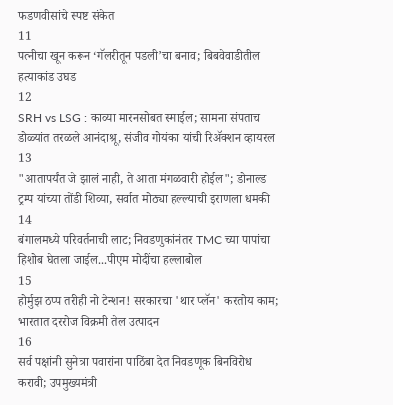फडणवीसांचे स्पष्ट संकेत
11
पत्नीचा खून करून ‘गॅलरीतून पडली’चा बनाव; बिबवेवाडीतील हत्याकांड उघड
12
SRH vs LSG : काव्या मारनसोबत स्माईल; सामना संपताच डोळ्यांत तरळले आनंदाश्रू, संजीव गोयंका यांची रिॲक्शन व्हायरल
13
"आतापर्यंत जे झालं नाही, ते आता मंगळवारी होईल"; डोनाल्ड ट्रम्प यांच्या तोंडी शिव्या, सर्वात मोठ्या हल्ल्याची इराणला धमकी
14
बंगालमध्ये परिवर्तनाची लाट; निवडणुकांनंतर TMC च्या पापांचा हिशोब घेतला जाईल...पीएम मोदींचा हल्लाबोल
15
होर्मुझ ठप्प तरीही नो टेन्शन! सरकारचा 'थार प्लॅन' करतोय काम; भारतात दररोज विक्रमी तेल उत्पादन
16
सर्व पक्षांनी सुनेत्रा पवारांना पाठिंबा देत निवडणूक बिनविरोध करावी; उपमुख्यमंत्री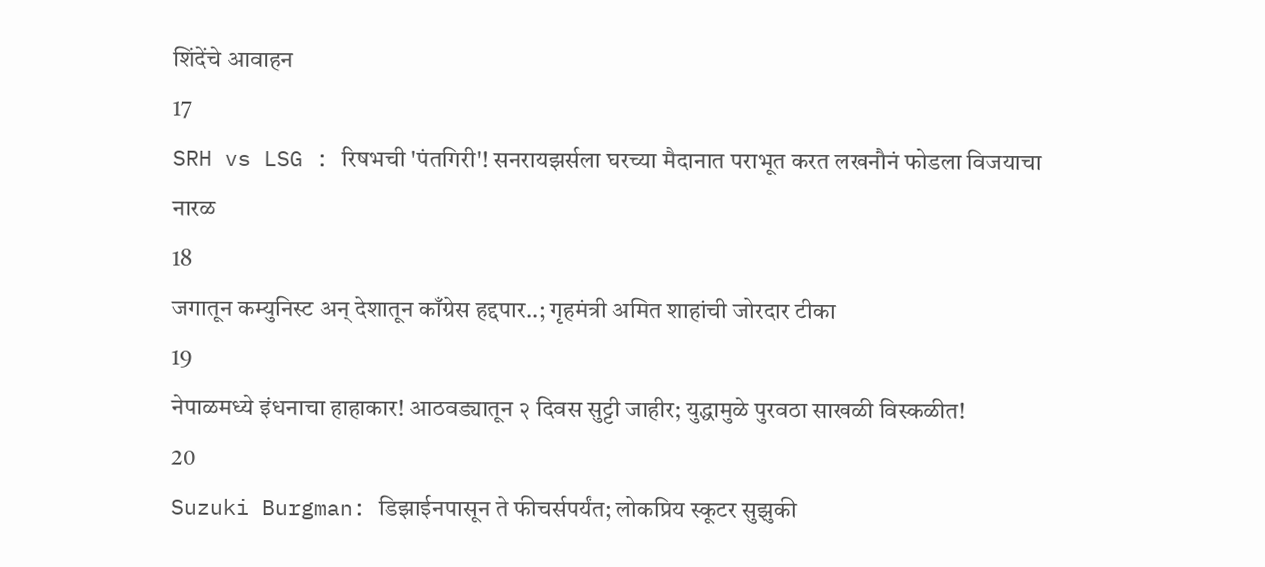शिंदेंचे आवाहन
17
SRH vs LSG : रिषभची 'पंतगिरी'! सनरायझर्सला घरच्या मैदानात पराभूत करत लखनौनं फोडला विजयाचा नारळ
18
जगातून कम्युनिस्ट अन् देशातून काँग्रेस हद्दपार..; गृहमंत्री अमित शाहांची जोरदार टीका
19
नेपाळमध्ये इंधनाचा हाहाकार! आठवड्यातून २ दिवस सुट्टी जाहीर; युद्धामुळे पुरवठा साखळी विस्कळीत!
20
Suzuki Burgman: डिझाईनपासून ते फीचर्सपर्यंत; लोकप्रिय स्कूटर सुझुकी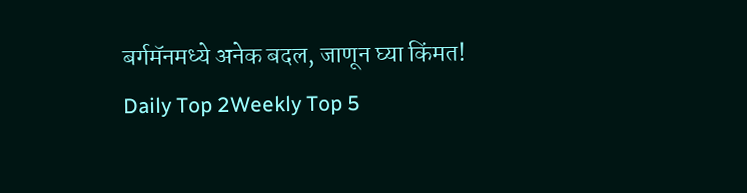बर्गमॅनमध्ये अनेक बदल, जाणून घ्या किंमत!
Daily Top 2Weekly Top 5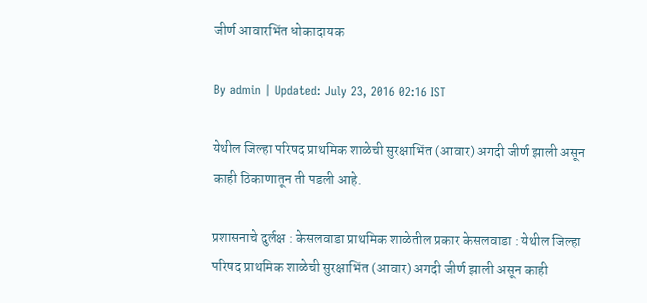जीर्ण आवारभिंत धोकादायक

By admin | Updated: July 23, 2016 02:16 IST

येथील जिल्हा परिषद प्राथमिक शाळेची सुरक्षाभिंत (आवार) अगदी जीर्ण झाली असून काही ठिकाणातून ती पडली आहे.

प्रशासनाचे दुर्लक्ष : केसलवाडा प्राथमिक शाळेतील प्रकार केसलवाडा : येथील जिल्हा परिषद प्राथमिक शाळेची सुरक्षाभिंत (आवार) अगदी जीर्ण झाली असून काही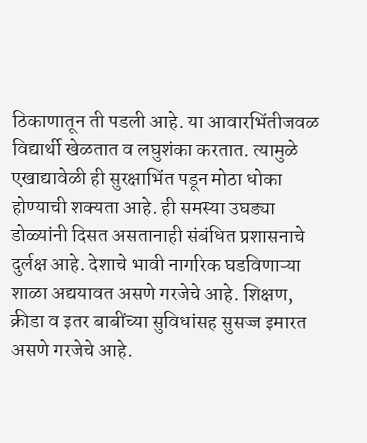ठिकाणातून ती पडली आहे. या आवारभिंतीजवळ विद्यार्थी खेळतात व लघुशंका करतात. त्यामुळे एखाद्यावेळी ही सुरक्षाभिंत पडून मोठा धोका होण्याची शक्यता आहे. ही समस्या उघड्या डोळ्यांनी दिसत असतानाही संबंधित प्रशासनाचे दुर्लक्ष आहे. देशाचे भावी नागरिक घडविणाऱ्या शाळा अद्ययावत असणे गरजेचे आहे. शिक्षण, क्रीडा व इतर बाबींच्या सुविधांसह सुसज्ज इमारत असणे गरजेचे आहे.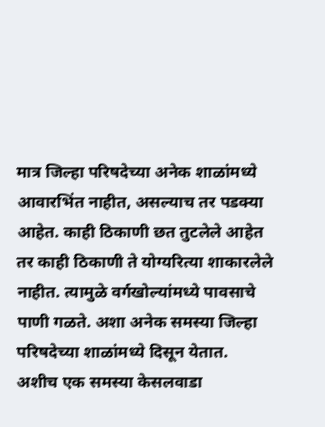मात्र जिल्हा परिषदेच्या अनेक शाळांमध्ये आवारभिंत नाहीत, असल्याच तर पडक्या आहेत. काही ठिकाणी छत तुटलेले आहेत तर काही ठिकाणी ते योग्यरित्या शाकारलेले नाहीत. त्यामुळे वर्गखोल्यांमध्ये पावसाचे पाणी गळते. अशा अनेक समस्या जिल्हा परिषदेच्या शाळांमध्ये दिसून येतात. अशीच एक समस्या केसलवाडा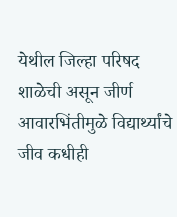येथील जिल्हा परिषद शाळेची असून जीर्ण आवारभिंतीमुळे विद्यार्थ्यांचे जीव कधीही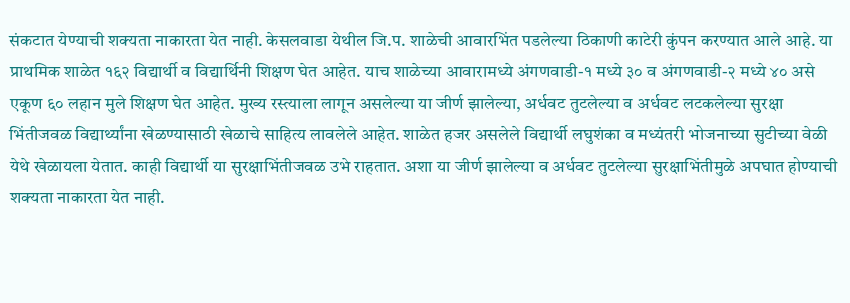संकटात येण्याची शक्यता नाकारता येत नाही. केसलवाडा येथील जि.प. शाळेची आवारभिंत पडलेल्या ठिकाणी काटेरी कुंपन करण्यात आले आहे. या प्राथमिक शाळेत १६२ विद्यार्थी व विद्यार्थिनी शिक्षण घेत आहेत. याच शाळेच्या आवारामध्ये अंगणवाडी-१ मध्ये ३० व अंगणवाडी-२ मध्ये ४० असे एकूण ६० लहान मुले शिक्षण घेत आहेत. मुख्य रस्त्याला लागून असलेल्या या जीर्ण झालेल्या, अर्धवट तुटलेल्या व अर्धवट लटकलेल्या सुरक्षा भिंतीजवळ विद्यार्थ्यांना खेळण्यासाठी खेळाचे साहित्य लावलेले आहेत. शाळेत हजर असलेले विद्यार्थी लघुशंका व मध्यंतरी भोजनाच्या सुटीच्या वेळी येथे खेळायला येतात. काही विद्यार्थी या सुरक्षाभिंतीजवळ उभे राहतात. अशा या जीर्ण झालेल्या व अर्धवट तुटलेल्या सुरक्षाभिंतीमुळे अपघात होण्याची शक्यता नाकारता येत नाही.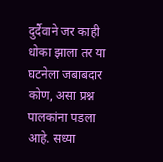दुर्दैवाने जर काही धोका झाला तर या घटनेला जबाबदार कोण, असा प्रश्न पालकांना पडला आहे. सध्या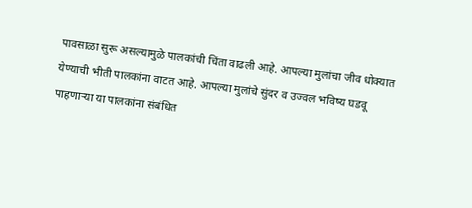पावसाळा सुरू असल्यामुळे पालकांची चिंता वाढली आहे. आपल्या मुलांचा जीव धोक्यात येण्याची भीती पालकांना वाटत आहे. आपल्या मुलांचे सुंदर व उज्वल भविष्य घडवू पाहणाऱ्या या पालकांना संबंधित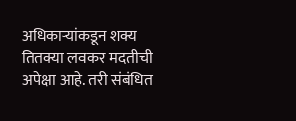अधिकाऱ्यांकडून शक्य तितक्या लवकर मदतीची अपेक्षा आहे. तरी संबंधित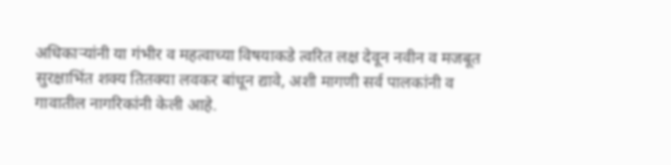अधिकाऱ्यांनी या गंभीर व महत्वाच्या विषयाकडे त्वरित लक्ष देवून नवीन व मजबूत सुरक्षाभिंत शक्य तितक्या लवकर बांधून द्यावे, अशी मागणी सर्व पालकांनी व गावातील नागरिकांनी केली आहे.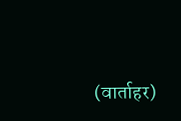(वार्ताहर)